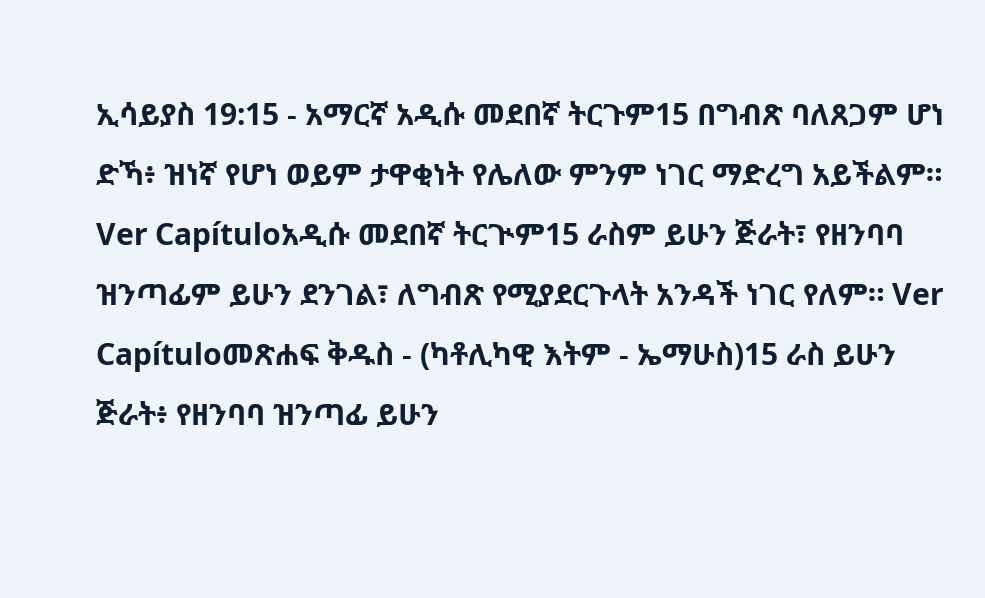ኢሳይያስ 19:15 - አማርኛ አዲሱ መደበኛ ትርጉም15 በግብጽ ባለጸጋም ሆነ ድኻ፥ ዝነኛ የሆነ ወይም ታዋቂነት የሌለው ምንም ነገር ማድረግ አይችልም። Ver Capítuloአዲሱ መደበኛ ትርጒም15 ራስም ይሁን ጅራት፣ የዘንባባ ዝንጣፊም ይሁን ደንገል፣ ለግብጽ የሚያደርጉላት አንዳች ነገር የለም። Ver Capítuloመጽሐፍ ቅዱስ - (ካቶሊካዊ እትም - ኤማሁስ)15 ራስ ይሁን ጅራት፥ የዘንባባ ዝንጣፊ ይሁን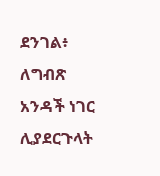ደንገል፥ ለግብጽ አንዳች ነገር ሊያደርጉላት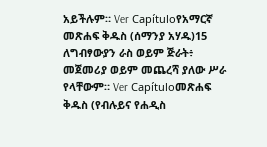አይችሉም። Ver Capítuloየአማርኛ መጽሐፍ ቅዱስ (ሰማንያ አሃዱ)15 ለግብፃውያን ራስ ወይም ጅራት፥ መጀመሪያ ወይም መጨረሻ ያለው ሥራ የላቸውም። Ver Capítuloመጽሐፍ ቅዱስ (የብሉይና የሐዲስ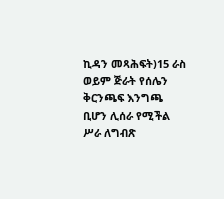ኪዳን መጻሕፍት)15 ራስ ወይም ጅራት የሰሌን ቅርንጫፍ እንግጫ ቢሆን ሊሰራ የሚችል ሥራ ለግብጽ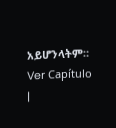አይሆንላትም። Ver Capítulo |